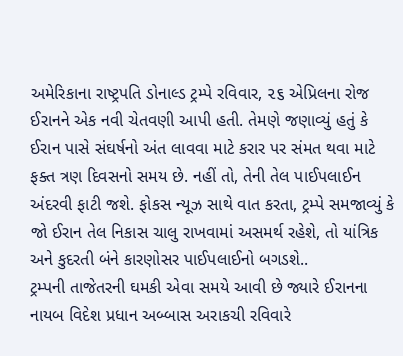અમેરિકાના રાષ્ટ્રપતિ ડોનાલ્ડ ટ્રમ્પે રવિવાર, ૨૬ એપ્રિલના રોજ ઈરાનને એક નવી ચેતવણી આપી હતી. તેમણે જણાવ્યું હતું કે ઈરાન પાસે સંઘર્ષનો અંત લાવવા માટે કરાર પર સંમત થવા માટે ફક્ત ત્રણ દિવસનો સમય છે. નહીં તો, તેની તેલ પાઈપલાઈન અંદરવી ફાટી જશે. ફોકસ ન્યૂઝ સાથે વાત કરતા, ટ્રમ્પે સમજાવ્યું કે જો ઈરાન તેલ નિકાસ ચાલુ રાખવામાં અસમર્થ રહેશે, તો યાંત્રિક અને કુદરતી બંને કારણોસર પાઈપલાઈનો બગડશે..
ટ્રમ્પની તાજેતરની ઘમકી એવા સમયે આવી છે જ્યારે ઈરાનના નાયબ વિદેશ પ્રધાન અબ્બાસ અરાકચી રવિવારે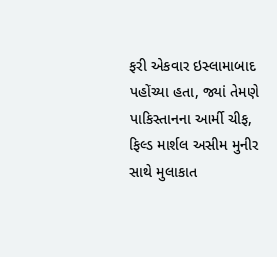ફરી એકવાર ઇસ્લામાબાદ પહોંચ્યા હતા, જ્યાં તેમણે પાકિસ્તાનના આર્મી ચીફ, ફિલ્ડ માર્શલ અસીમ મુનીર સાથે મુલાકાત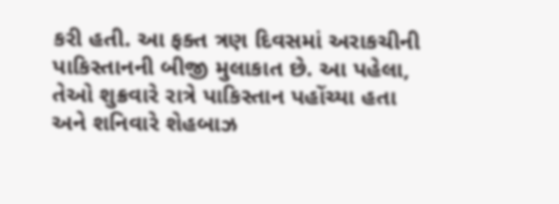કરી હતી. આ ફક્ત ત્રણ દિવસમાં અરાકચીની પાકિસ્તાનની બીજી મુલાકાત છે. આ પહેલા, તેઓ શુક્રવારે રાત્રે પાકિસ્તાન પહોંચ્યા હતા
અને શનિવારે શેહબાઝ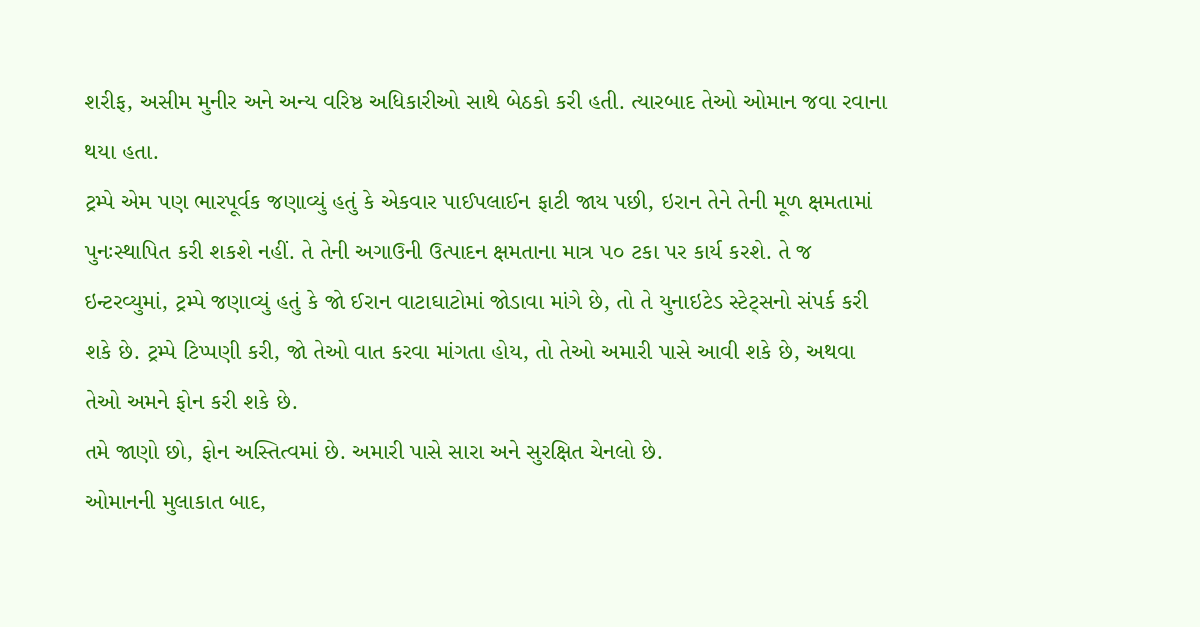શરીફ, અસીમ મુનીર અને અન્ય વરિષ્ઠ અધિકારીઓ સાથે બેઠકો કરી હતી. ત્યારબાદ તેઓ ઓમાન જવા રવાના થયા હતા.
ટ્રમ્પે એમ પણ ભારપૂર્વક જણાવ્યું હતું કે એકવાર પાઈપલાઈન ફાટી જાય પછી, ઇરાન તેને તેની મૂળ ક્ષમતામાં
પુનઃસ્થાપિત કરી શકશે નહીં. તે તેની અગાઉની ઉત્પાદન ક્ષમતાના માત્ર ૫૦ ટકા પર કાર્ય કરશે. તે જ ઇન્ટરવ્યુમાં, ટ્રમ્પે જણાવ્યું હતું કે જો ઈરાન વાટાઘાટોમાં જોડાવા માંગે છે, તો તે યુનાઇટેડ સ્ટેટ્સનો સંપર્ક કરી શકે છે. ટ્રમ્પે ટિપ્પણી કરી, જો તેઓ વાત કરવા માંગતા હોય, તો તેઓ અમારી પાસે આવી શકે છે, અથવા તેઓ અમને ફોન કરી શકે છે.
તમે જાણો છો, ફોન અસ્તિત્વમાં છે. અમારી પાસે સારા અને સુરક્ષિત ચેનલો છે.
ઓમાનની મુલાકાત બાદ,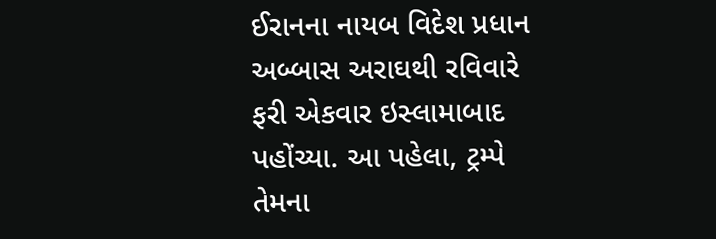ઈરાનના નાયબ વિદેશ પ્રધાન અબ્બાસ અરાઘથી રવિવારે ફરી એકવાર ઇસ્લામાબાદ પહોંચ્યા. આ પહેલા, ટ્રમ્પે તેમના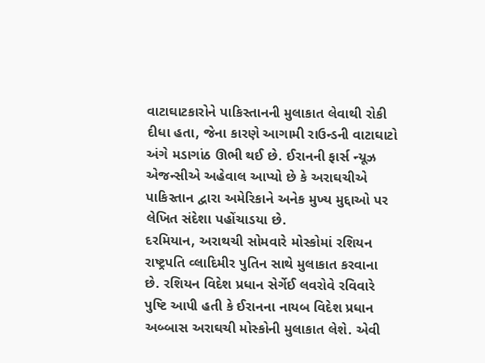વાટાઘાટકારોને પાકિસ્તાનની મુલાકાત લેવાથી રોકી દીધા હતા, જેના કારણે આગામી રાઉન્ડની વાટાઘાટો અંગે મડાગાંઠ ઊભી થઈ છે. ઈરાનની ફાર્સ ન્યૂઝ એજન્સીએ અહેવાલ આપ્યો છે કે અરાઘચીએ પાકિસ્તાન દ્વારા અમેરિકાને અનેક મુખ્ય મુદ્દાઓ પર લેખિત સંદેશા પહોંચાડયા છે.
દરમિયાન, અરાથચી સોમવારે મોસ્કોમાં રશિયન રાષ્ટ્રપતિ વ્લાદિમીર પુતિન સાથે મુલાકાત કરવાના છે. રશિયન વિદેશ પ્રધાન સેર્ગેઈ લવરોવે રવિવારે પુષ્ટિ આપી હતી કે ઈરાનના નાયબ વિદેશ પ્રધાન અબ્બાસ અરાઘચી મોસ્કોની મુલાકાત લેશે. એવી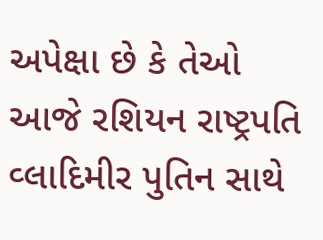અપેક્ષા છે કે તેઓ આજે રશિયન રાષ્ટ્રપતિ વ્લાદિમીર પુતિન સાથે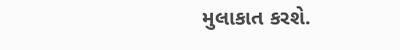મુલાકાત કરશે.